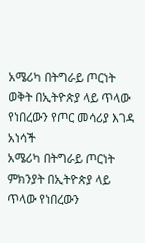አሜሪካ በትግራይ ጦርነት ወቅት በኢትዮጵያ ላይ ጥላው የነበረውን የጦር መሳሪያ እገዳ አነሳች
አሜሪካ በትግራይ ጦርነት ምክንያት በኢትዮጵያ ላይ ጥላው የነበረውን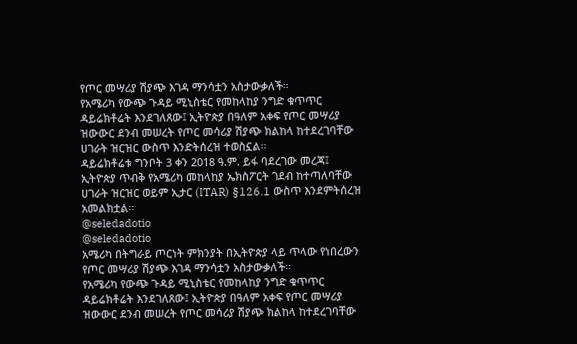የጦር መሣሪያ ሽያጭ እገዳ ማንሳቷን አስታውቃለች።
የአሜሪካ የውጭ ጉዳይ ሚኒስቴር የመከላከያ ንግድ ቁጥጥር ዳይሬክቶሬት እንደገለጸው፤ ኢትዮጵያ በዓለም አቀፍ የጦር መሣሪያ ዝውውር ደንብ መሠረት የጦር መሳሪያ ሽያጭ ክልከላ ከተደረገባቸው ሀገራት ዝርዝር ውስጥ እንድትሰረዝ ተወስኗል።
ዳይሬክቶሬቱ ግንቦት 3 ቀን 2018 ዓ.ም. ይፋ ባደረገው መረጃ፤ ኢትዮጵያ ጥብቅ የአሜሪካ መከላከያ ኤክስፖርት ገደብ ከተጣለባቸው ሀገራት ዝርዝር ወይም ኢታር (ITAR) §126.1 ውስጥ እንደምትሰረዝ አመልክቷል።
@seledadotio
@seledadotio
አሜሪካ በትግራይ ጦርነት ምክንያት በኢትዮጵያ ላይ ጥላው የነበረውን የጦር መሣሪያ ሽያጭ እገዳ ማንሳቷን አስታውቃለች።
የአሜሪካ የውጭ ጉዳይ ሚኒስቴር የመከላከያ ንግድ ቁጥጥር ዳይሬክቶሬት እንደገለጸው፤ ኢትዮጵያ በዓለም አቀፍ የጦር መሣሪያ ዝውውር ደንብ መሠረት የጦር መሳሪያ ሽያጭ ክልከላ ከተደረገባቸው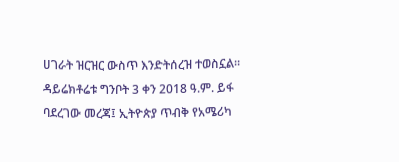ሀገራት ዝርዝር ውስጥ እንድትሰረዝ ተወስኗል።
ዳይሬክቶሬቱ ግንቦት 3 ቀን 2018 ዓ.ም. ይፋ ባደረገው መረጃ፤ ኢትዮጵያ ጥብቅ የአሜሪካ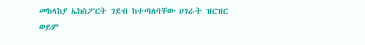መከላከያ ኤክስፖርት ገደብ ከተጣለባቸው ሀገራት ዝርዝር ወይም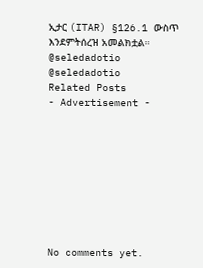ኢታር (ITAR) §126.1 ውስጥ እንደምትሰረዝ አመልክቷል።
@seledadotio
@seledadotio
Related Posts
- Advertisement -









No comments yet.